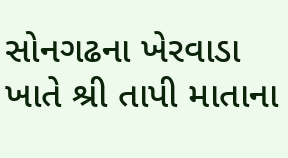સોનગઢના ખેરવાડા ખાતે શ્રી તાપી માતાના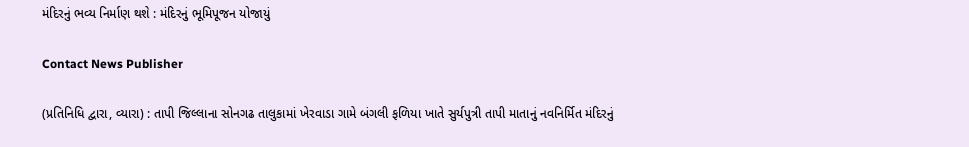મંદિરનું ભવ્ય નિર્માણ થશે : મંદિરનું ભૂમિપૂજન યોજાયું

Contact News Publisher

(પ્રતિનિધિ દ્વારા, વ્યારા) : તાપી જિલ્લાના સોનગઢ તાલુકામાં ખેરવાડા ગામે બંગલી ફળિયા ખાતે સુર્યપુત્રી તાપી માતાનું નવનિર્મિત મંદિરનું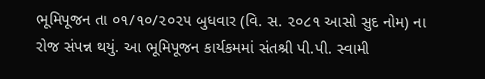ભૂમિપૂજન તા ૦૧/૧૦/૨૦૨૫ બુધવાર (વિ. સ. ૨૦૮૧ આસો સુદ નોમ) ના રોજ સંપન્ન થયું. આ ભૂમિપૂજન કાર્યકમમાં સંતશ્રી પી.પી. સ્વામી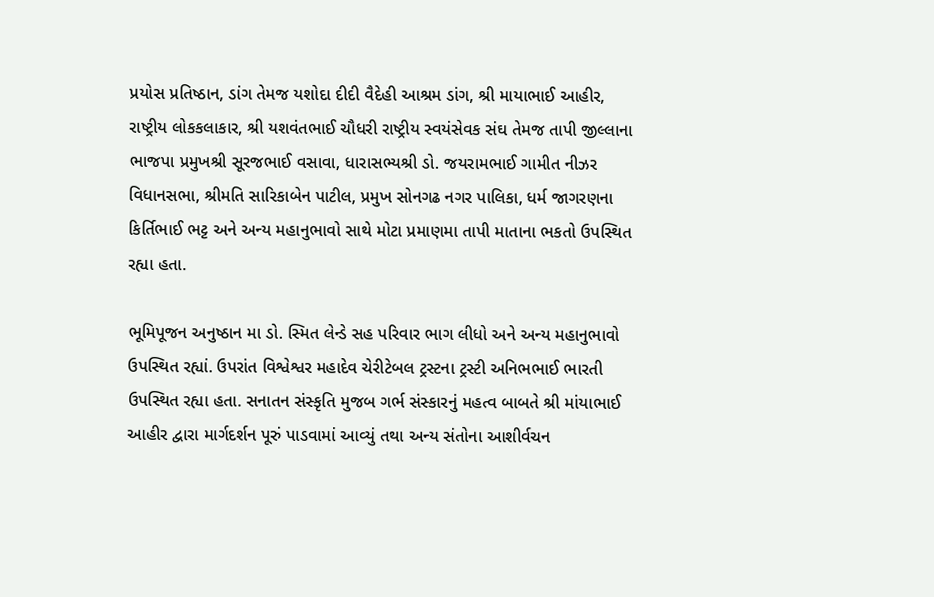પ્રયોસ પ્રતિષ્ઠાન, ડાંગ તેમજ યશોદા દીદી વૈદેહી આશ્રમ ડાંગ, શ્રી માયાભાઈ આહીર, રાષ્ટ્રીય લોકકલાકાર, શ્રી યશવંતભાઈ ચૌધરી રાષ્ટ્રીય સ્વયંસેવક સંઘ તેમજ તાપી જીલ્લાના ભાજપા પ્રમુખશ્રી સૂરજભાઈ વસાવા, ધારાસભ્યશ્રી ડો. જયરામભાઈ ગામીત નીઝર વિધાનસભા, શ્રીમતિ સારિકાબેન પાટીલ, પ્રમુખ સોનગઢ નગર પાલિકા, ધર્મ જાગરણના કિર્તિભાઈ ભટ્ટ અને અન્ય મહાનુભાવો સાથે મોટા પ્રમાણમા તાપી માતાના ભકતો ઉપસ્થિત રહ્યા હતા.

ભૂમિપૂજન અનુષ્ઠાન મા ડો. સ્મિત લેન્ડે સહ પરિવાર ભાગ લીધો અને અન્ય મહાનુભાવો ઉપસ્થિત રહ્યાં. ઉપરાંત વિશ્વેશ્વર મહાદેવ ચેરીટેબલ ટ્રસ્ટના ટ્રસ્ટી અનિભભાઈ ભારતી ઉપસ્થિત રહ્યા હતા. સનાતન સંસ્કૃતિ મુજબ ગર્ભ સંસ્કારનું મહત્વ બાબતે શ્રી માંયાભાઈ આહીર દ્વારા માર્ગદર્શન પૂરું પાડવામાં આવ્યું તથા અન્ય સંતોના આશીર્વચન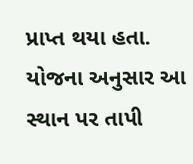પ્રાપ્ત થયા હતા. યોજના અનુસાર આ સ્થાન પર તાપી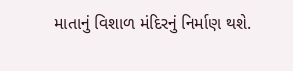માતાનું વિશાળ મંદિરનું નિર્માણ થશે.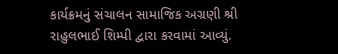કાર્યક્રમનું સંચાલન સામાજિક અગ્રણી શ્રી રાહુલભાઈ શિમ્પી દ્વારા કરવામાં આવ્યું.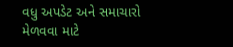વધુ અપડેટ અને સમાચારો મેળવવા માટે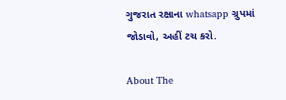ગુજરાત રક્ષાના whatsapp ગ્રુપમાં જોડાવો, અહીં ટચ કરો.

About The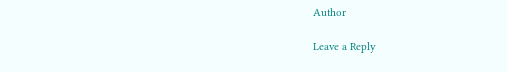Author

Leave a Reply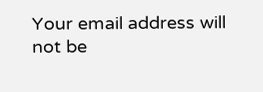Your email address will not be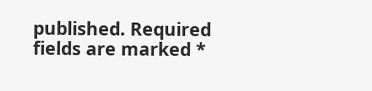published. Required fields are marked *